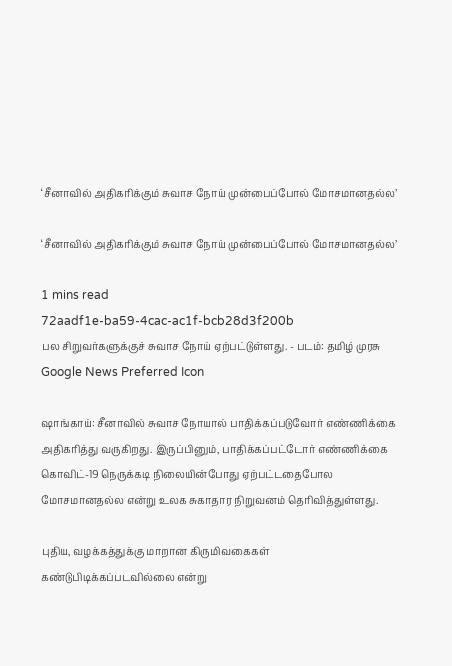‘சீனாவில் அதிகரிக்கும் சுவாச நோய் முன்பைப்போல் மோசமானதல்ல’

‘சீனாவில் அதிகரிக்கும் சுவாச நோய் முன்பைப்போல் மோசமானதல்ல’

1 mins read
72aadf1e-ba59-4cac-ac1f-bcb28d3f200b
பல சிறுவர்களுக்குச் சுவாச நோய் ஏற்பட்டுள்ளது. - படம்: தமிழ் முரசு
Google News Preferred Icon

ஷாங்காய்: சீனாவில் சுவாச நோயால் பாதிக்கப்படுவோர் எண்ணிக்கை அதிகரித்து வருகிறது. இருப்பினும், பாதிக்கப்பட்டோர் எண்ணிக்கை கொவிட்-19 நெருக்கடி நிலையின்போது ஏற்பட்டதைபோல மோசமானதல்ல என்று உலக சுகாதார நிறுவனம் தெரிவித்துள்ளது.

புதிய, வழக்கத்துக்கு மாறான கிருமிவகைகள் கண்டுபிடிக்கப்படவில்லை என்று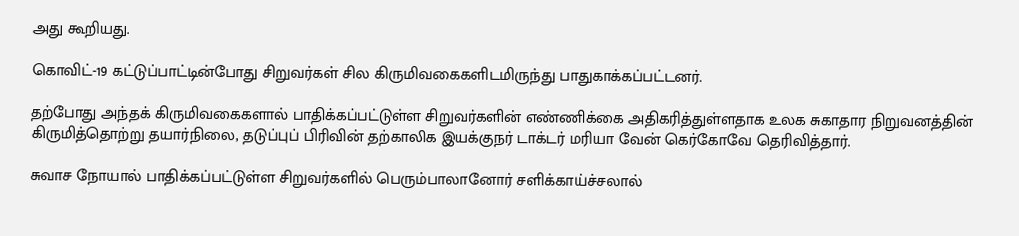அது கூறியது.

கொவிட்-19 கட்டுப்பாட்டின்போது சிறுவர்கள் சில கிருமிவகைகளிடமிருந்து பாதுகாக்கப்பட்டனர்.

தற்போது அந்தக் கிருமிவகைகளால் பாதிக்கப்பட்டுள்ள சிறுவர்களின் எண்ணிக்கை அதிகரித்துள்ளதாக உலக சுகாதார நிறுவனத்தின் கிருமித்தொற்று தயார்நிலை, தடுப்புப் பிரிவின் தற்காலிக இயக்குநர் டாக்டர் மரியா வேன் கெர்கோவே தெரிவித்தார்.

சுவாச நோயால் பாதிக்கப்பட்டுள்ள சிறுவர்களில் பெரும்பாலானோர் சளிக்காய்ச்சலால்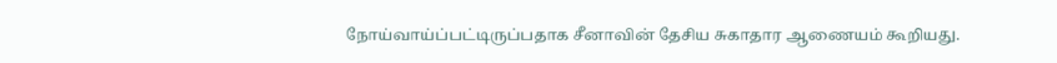நோய்வாய்ப்பட்டிருப்பதாக சீனாவின் தேசிய சுகாதார ஆணையம் கூறியது.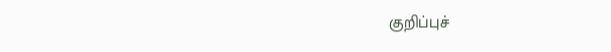குறிப்புச்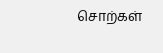சொற்கள்